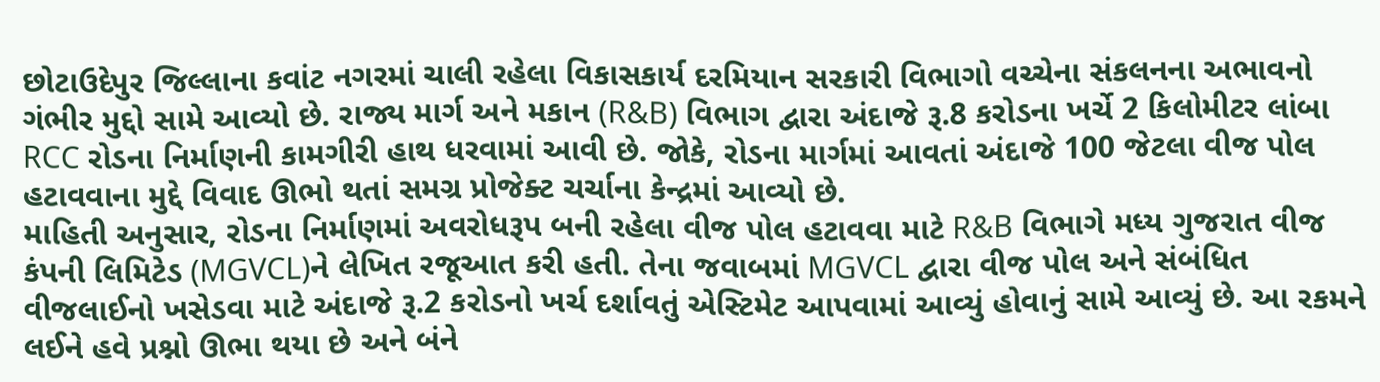છોટાઉદેપુર જિલ્લાના કવાંટ નગરમાં ચાલી રહેલા વિકાસકાર્ય દરમિયાન સરકારી વિભાગો વચ્ચેના સંકલનના અભાવનો ગંભીર મુદ્દો સામે આવ્યો છે. રાજ્ય માર્ગ અને મકાન (R&B) વિભાગ દ્વારા અંદાજે રૂ.8 કરોડના ખર્ચે 2 કિલોમીટર લાંબા RCC રોડના નિર્માણની કામગીરી હાથ ધરવામાં આવી છે. જોકે, રોડના માર્ગમાં આવતાં અંદાજે 100 જેટલા વીજ પોલ હટાવવાના મુદ્દે વિવાદ ઊભો થતાં સમગ્ર પ્રોજેક્ટ ચર્ચાના કેન્દ્રમાં આવ્યો છે.
માહિતી અનુસાર, રોડના નિર્માણમાં અવરોધરૂપ બની રહેલા વીજ પોલ હટાવવા માટે R&B વિભાગે મધ્ય ગુજરાત વીજ કંપની લિમિટેડ (MGVCL)ને લેખિત રજૂઆત કરી હતી. તેના જવાબમાં MGVCL દ્વારા વીજ પોલ અને સંબંધિત વીજલાઈનો ખસેડવા માટે અંદાજે રૂ.2 કરોડનો ખર્ચ દર્શાવતું એસ્ટિમેટ આપવામાં આવ્યું હોવાનું સામે આવ્યું છે. આ રકમને લઈને હવે પ્રશ્નો ઊભા થયા છે અને બંને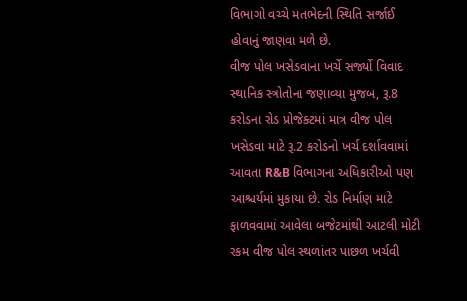વિભાગો વચ્ચે મતભેદની સ્થિતિ સર્જાઈ હોવાનું જાણવા મળે છે.
વીજ પોલ ખસેડવાના ખર્ચે સર્જ્યો વિવાદ
સ્થાનિક સ્ત્રોતોના જણાવ્યા મુજબ, રૂ.8 કરોડના રોડ પ્રોજેક્ટમાં માત્ર વીજ પોલ ખસેડવા માટે રૂ.2 કરોડનો ખર્ચ દર્શાવવામાં આવતા R&B વિભાગના અધિકારીઓ પણ આશ્ચર્યમાં મુકાયા છે. રોડ નિર્માણ માટે ફાળવવામાં આવેલા બજેટમાંથી આટલી મોટી રકમ વીજ પોલ સ્થળાંતર પાછળ ખર્ચવી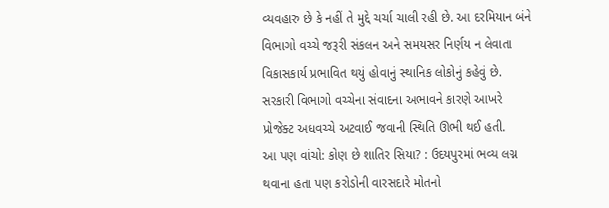વ્યવહારુ છે કે નહીં તે મુદ્દે ચર્ચા ચાલી રહી છે. આ દરમિયાન બંને વિભાગો વચ્ચે જરૂરી સંકલન અને સમયસર નિર્ણય ન લેવાતા વિકાસકાર્ય પ્રભાવિત થયું હોવાનું સ્થાનિક લોકોનું કહેવું છે. સરકારી વિભાગો વચ્ચેના સંવાદના અભાવને કારણે આખરે પ્રોજેક્ટ અધવચ્ચે અટવાઈ જવાની સ્થિતિ ઊભી થઈ હતી.
આ પણ વાંચો: કોણ છે શાતિર સિયા? : ઉદયપુરમાં ભવ્ય લગ્ન થવાના હતા પણ કરોડોની વારસદારે મોતનો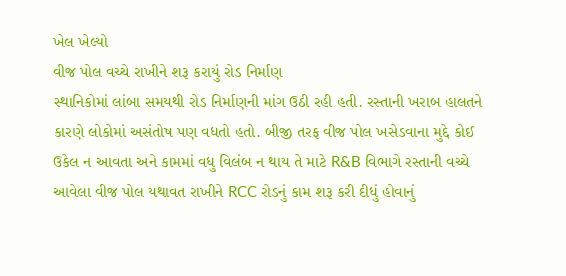ખેલ ખેલ્યો
વીજ પોલ વચ્ચે રાખીને શરૂ કરાયું રોડ નિર્માણ
સ્થાનિકોમાં લાંબા સમયથી રોડ નિર્માણની માંગ ઉઠી રહી હતી. રસ્તાની ખરાબ હાલતને કારણે લોકોમાં અસંતોષ પણ વધતો હતો. બીજી તરફ વીજ પોલ ખસેડવાના મુદ્દે કોઈ ઉકેલ ન આવતા અને કામમાં વધુ વિલંબ ન થાય તે માટે R&B વિભાગે રસ્તાની વચ્ચે આવેલા વીજ પોલ યથાવત રાખીને RCC રોડનું કામ શરૂ કરી દીધું હોવાનું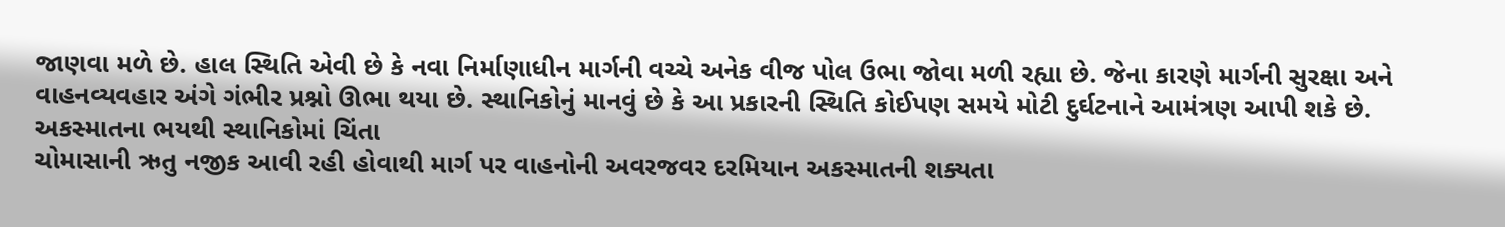જાણવા મળે છે. હાલ સ્થિતિ એવી છે કે નવા નિર્માણાધીન માર્ગની વચ્ચે અનેક વીજ પોલ ઉભા જોવા મળી રહ્યા છે. જેના કારણે માર્ગની સુરક્ષા અને વાહનવ્યવહાર અંગે ગંભીર પ્રશ્નો ઊભા થયા છે. સ્થાનિકોનું માનવું છે કે આ પ્રકારની સ્થિતિ કોઈપણ સમયે મોટી દુર્ઘટનાને આમંત્રણ આપી શકે છે.
અકસ્માતના ભયથી સ્થાનિકોમાં ચિંતા
ચોમાસાની ઋતુ નજીક આવી રહી હોવાથી માર્ગ પર વાહનોની અવરજવર દરમિયાન અકસ્માતની શક્યતા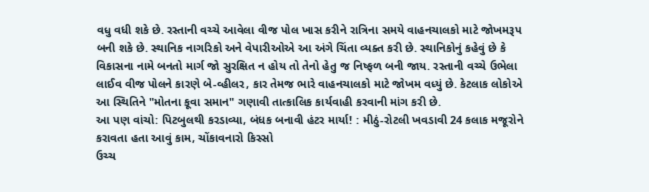વધુ વધી શકે છે. રસ્તાની વચ્ચે આવેલા વીજ પોલ ખાસ કરીને રાત્રિના સમયે વાહનચાલકો માટે જોખમરૂપ બની શકે છે. સ્થાનિક નાગરિકો અને વેપારીઓએ આ અંગે ચિંતા વ્યક્ત કરી છે. સ્થાનિકોનું કહેવું છે કે વિકાસના નામે બનતો માર્ગ જો સુરક્ષિત ન હોય તો તેનો હેતુ જ નિષ્ફળ બની જાય. રસ્તાની વચ્ચે ઉભેલા લાઈવ વીજ પોલને કારણે બે-વ્હીલર, કાર તેમજ ભારે વાહનચાલકો માટે જોખમ વધ્યું છે. કેટલાક લોકોએ આ સ્થિતિને "મોતના કૂવા સમાન" ગણાવી તાત્કાલિક કાર્યવાહી કરવાની માંગ કરી છે.
આ પણ વાંચો: પિટબુલથી કરડાવ્યા, બંધક બનાવી હંટર માર્યા! : મીઠું-રોટલી ખવડાવી 24 કલાક મજૂરોને કરાવતા હતા આવું કામ, ચોંકાવનારો કિસ્સો
ઉચ્ચ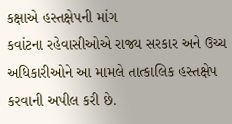કક્ષાએ હસ્તક્ષેપની માંગ
કવાંટના રહેવાસીઓએ રાજ્ય સરકાર અને ઉચ્ચ અધિકારીઓને આ મામલે તાત્કાલિક હસ્તક્ષેપ કરવાની અપીલ કરી છે.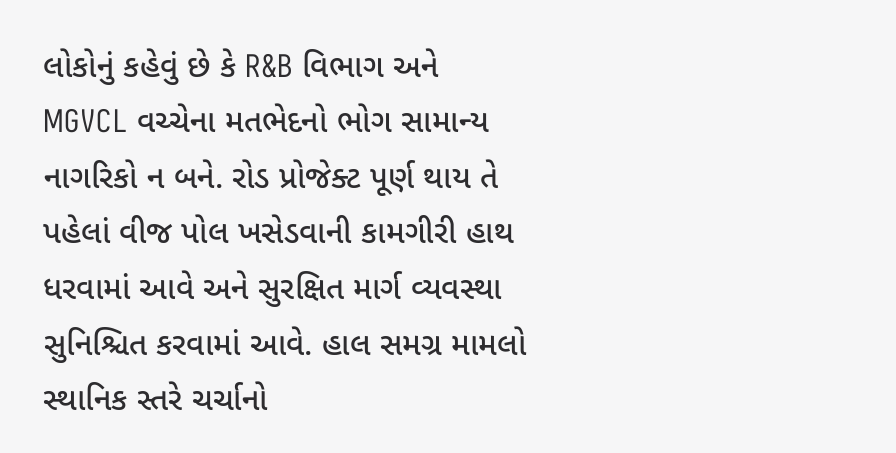લોકોનું કહેવું છે કે R&B વિભાગ અને MGVCL વચ્ચેના મતભેદનો ભોગ સામાન્ય નાગરિકો ન બને. રોડ પ્રોજેક્ટ પૂર્ણ થાય તે પહેલાં વીજ પોલ ખસેડવાની કામગીરી હાથ ધરવામાં આવે અને સુરક્ષિત માર્ગ વ્યવસ્થા સુનિશ્ચિત કરવામાં આવે. હાલ સમગ્ર મામલો સ્થાનિક સ્તરે ચર્ચાનો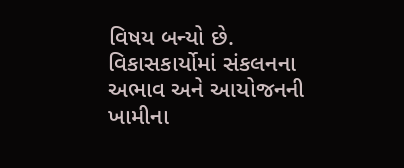વિષય બન્યો છે. વિકાસકાર્યોમાં સંકલનના અભાવ અને આયોજનની ખામીના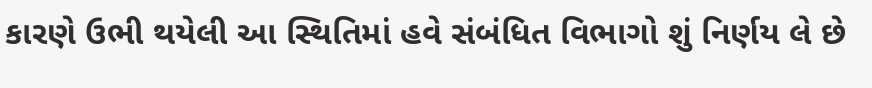કારણે ઉભી થયેલી આ સ્થિતિમાં હવે સંબંધિત વિભાગો શું નિર્ણય લે છે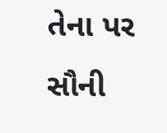તેના પર સૌની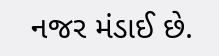નજર મંડાઈ છે.